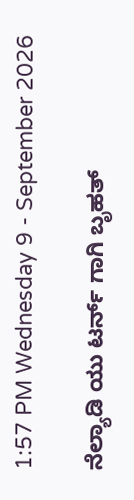1:57 PM Wednesday 9 - September 2026

ನೆಲ್ಯಾಡಿ ಯು ಟರ್ನ್ ಗಾಗಿ ಬೃಹತ್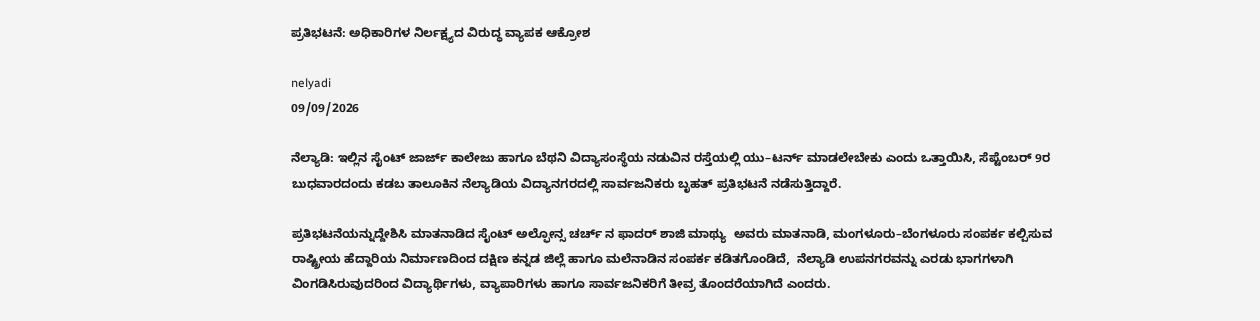ಪ್ರತಿಭಟನೆ: ಅಧಿಕಾರಿಗಳ ನಿರ್ಲಕ್ಷ್ಯದ ವಿರುದ್ಧ ವ್ಯಾಪಕ ಆಕ್ರೋಶ

nelyadi
09/09/2026

ನೆಲ್ಯಾಡಿ: ಇಲ್ಲಿನ ಸೈಂಟ್ ಜಾರ್ಜ್ ಕಾಲೇಜು ಹಾಗೂ ಬೆಥನಿ ವಿದ್ಯಾಸಂಸ್ಥೆಯ ನಡುವಿನ ರಸ್ತೆಯಲ್ಲಿ ಯು–ಟರ್ನ್ ಮಾಡಲೇಬೇಕು ಎಂದು ಒತ್ತಾಯಿಸಿ, ಸೆಪ್ಟೆಂಬರ್ 9ರ ಬುಧವಾರದಂದು ಕಡಬ ತಾಲೂಕಿನ ನೆಲ್ಯಾಡಿಯ ವಿದ್ಯಾನಗರದಲ್ಲಿ ಸಾರ್ವಜನಿಕರು ಬೃಹತ್ ಪ್ರತಿಭಟನೆ ನಡೆಸುತ್ತಿದ್ದಾರೆ.

ಪ್ರತಿಭಟನೆಯನ್ನುದ್ದೇಶಿಸಿ ಮಾತನಾಡಿದ ಸೈಂಟ್ ಅಲ್ಫೋನ್ಸ ಚರ್ಚ್ ನ ಫಾದರ್ ಶಾಜಿ ಮಾಥ್ಯು  ಅವರು ಮಾತನಾಡಿ, ಮಂಗಳೂರು–ಬೆಂಗಳೂರು ಸಂಪರ್ಕ ಕಲ್ಪಿಸುವ ರಾಷ್ಟ್ರೀಯ ಹೆದ್ದಾರಿಯ ನಿರ್ಮಾಣದಿಂದ ದಕ್ಷಿಣ ಕನ್ನಡ ಜಿಲ್ಲೆ ಹಾಗೂ ಮಲೆನಾಡಿನ ಸಂಪರ್ಕ ಕಡಿತಗೊಂಡಿದೆ,  ನೆಲ್ಯಾಡಿ ಉಪನಗರವನ್ನು ಎರಡು ಭಾಗಗಳಾಗಿ ವಿಂಗಡಿಸಿರುವುದರಿಂದ ವಿದ್ಯಾರ್ಥಿಗಳು, ವ್ಯಾಪಾರಿಗಳು ಹಾಗೂ ಸಾರ್ವಜನಿಕರಿಗೆ ತೀವ್ರ ತೊಂದರೆಯಾಗಿದೆ ಎಂದರು.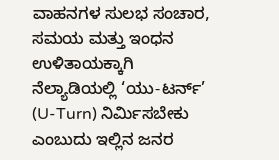ವಾಹನಗಳ ಸುಲಭ ಸಂಚಾರ, ಸಮಯ ಮತ್ತು ಇಂಧನ ಉಳಿತಾಯಕ್ಕಾಗಿ ನೆಲ್ಯಾಡಿಯಲ್ಲಿ ‘ಯು-ಟರ್ನ್’ (U-Turn) ನಿರ್ಮಿಸಬೇಕು ಎಂಬುದು ಇಲ್ಲಿನ ಜನರ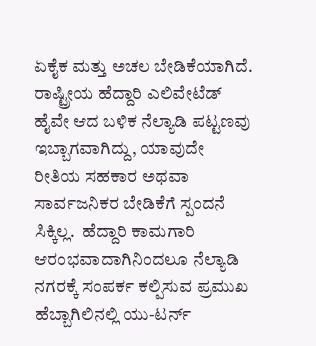ಏಕೈಕ ಮತ್ತು ಅಚಲ ಬೇಡಿಕೆಯಾಗಿದೆ. ರಾಷ್ಟ್ರೀಯ ಹೆದ್ದಾರಿ ಎಲಿವೇಟೆಡ್ ಹೈವೇ ಆದ ಬಳಿಕ ನೆಲ್ಯಾಡಿ ಪಟ್ಟಣವು ಇಬ್ಬಾಗವಾಗಿದ್ದು, ಯಾವುದೇ ರೀತಿಯ ಸಹಕಾರ ಅಥವಾ ಸಾರ್ವಜನಿಕರ ಬೇಡಿಕೆಗೆ ಸ್ಪಂದನೆ ಸಿಕ್ಕಿಲ್ಲ.  ಹೆದ್ದಾರಿ ಕಾಮಗಾರಿ ಆರಂಭವಾದಾಗಿನಿಂದಲೂ ನೆಲ್ಯಾಡಿ ನಗರಕ್ಕೆ ಸಂಪರ್ಕ ಕಲ್ಪಿಸುವ ಪ್ರಮುಖ ಹೆಬ್ಬಾಗಿಲಿನಲ್ಲಿ ಯು-ಟರ್ನ್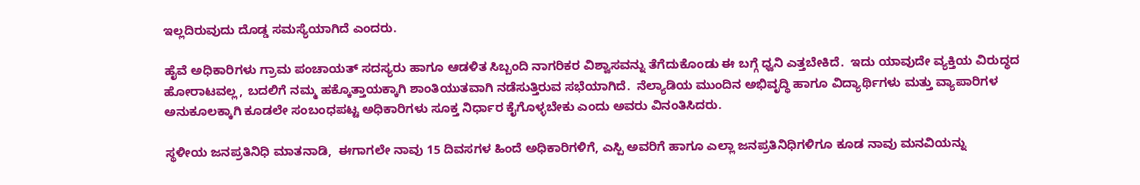ಇಲ್ಲದಿರುವುದು ದೊಡ್ಡ ಸಮಸ್ಯೆಯಾಗಿದೆ ಎಂದರು.

ಹೈವೆ ಅಧಿಕಾರಿಗಳು ಗ್ರಾಮ ಪಂಚಾಯತ್ ಸದಸ್ಯರು ಹಾಗೂ ಆಡಳಿತ ಸಿಬ್ಬಂದಿ ನಾಗರಿಕರ ವಿಶ್ವಾಸವನ್ನು ತೆಗೆದುಕೊಂಡು ಈ ಬಗ್ಗೆ ಧ್ವನಿ ಎತ್ತಬೇಕಿದೆ.  ಇದು ಯಾವುದೇ ವ್ಯಕ್ತಿಯ ವಿರುದ್ಧದ ಹೋರಾಟವಲ್ಲ, ಬದಲಿಗೆ ನಮ್ಮ ಹಕ್ಕೊತ್ತಾಯಕ್ಕಾಗಿ ಶಾಂತಿಯುತವಾಗಿ ನಡೆಸುತ್ತಿರುವ ಸಭೆಯಾಗಿದೆ.  ನೆಲ್ಯಾಡಿಯ ಮುಂದಿನ ಅಭಿವೃದ್ಧಿ ಹಾಗೂ ವಿದ್ಯಾರ್ಥಿಗಳು ಮತ್ತು ವ್ಯಾಪಾರಿಗಳ ಅನುಕೂಲಕ್ಕಾಗಿ ಕೂಡಲೇ ಸಂಬಂಧಪಟ್ಟ ಅಧಿಕಾರಿಗಳು ಸೂಕ್ತ ನಿರ್ಧಾರ ಕೈಗೊಳ್ಳಬೇಕು ಎಂದು ಅವರು ವಿನಂತಿಸಿದರು.

ಸ್ಥಳೀಯ ಜನಪ್ರತಿನಿಧಿ ಮಾತನಾಡಿ,  ಈಗಾಗಲೇ ನಾವು 15 ದಿವಸಗಳ ಹಿಂದೆ ಅಧಿಕಾರಿಗಳಿಗೆ, ಎಸ್ಪಿ ಅವರಿಗೆ ಹಾಗೂ ಎಲ್ಲಾ ಜನಪ್ರತಿನಿಧಿಗಳಿಗೂ ಕೂಡ ನಾವು ಮನವಿಯನ್ನು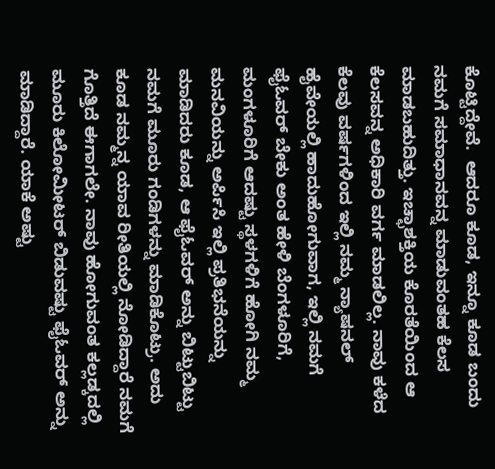ಕೊಟ್ಟಿದ್ದೇವೆ.  ಆದರೂ ಕೂಡ, ಇನ್ನೂ ಕೂಡ ಬಂದು ನಮಗೆ ಸಮಾಧಾನವನ್ನ ಮಾಡುವಂತಹ ಕೆಲಸ ಮಾಡಬಹುದಿತ್ತು. ಇಚ್ಛಾಶಕ್ತಿಯ ಕೊರತೆಯಿಂದ ಆ ಕೆಲಸವನ್ನ ಅಧಿಕಾರಿ ವರ್ಗ ಮಾಡಲಿಲ್ಲ. ನಾವು ಕಳೆದ ಕೆಲವು ವರ್ಷಗಳಿಂದ ಇಲ್ಲಿ ನಮ್ಮ ನ್ಯಾಷನಲ್ ಹೈವೇಯಲ್ಲಿ ಹಾದುಹೋಗುವಾಗ, ಇಲ್ಲಿ ನಮಗೆ ಫೈಓವರ್ ಬೇಕು ಅಂತ ಹೇಳಿ ಬೆಂಗಳೂರಿಗೆ, ಮಂಗಳೂರಿಗೆ ಆದಷ್ಟು ಸ್ಥಳಗಳಿಗೆ ಹೋಗಿ ನಮ್ಮ ಮನವಿಯನ್ನು ಅರ್ಪಿಸಿ ಇಲ್ಲಿ ಪ್ರತಿಭನೆಯನ್ನು ಮಾಡಿದರು ಕೂಡ, ಆ ಫೈಓವರ್ ಅನ್ನು ಬಿಟ್ಟುಬಿಟ್ಟು ನಮಗೆ ಮೂರು ಗಂಡಿಗಳನ್ನು ಮಾಡಿಕೊಟ್ರು. ಅದು ಕೂಡ ನಮ್ಮನ್ನ ಯಾವ ರೀತಿಯಲ್ಲಿ ನೋಡಿದ್ದಾರೆ ನಮಗೆ ಗೊತ್ತಿದೆ ಈಗಾಗಲೇ. ನಾವು ಹೋಗುವಂತ ಕಲ್ಲಡ್ಕದಲ್ಲಿ ಮೂರು ಕಿಲೋಮೀಟರ್ ಬಿಡುವಷ್ಟು ಫೈಓವರ್ ಅನ್ನು ಮಾಡಿದ್ದಾರೆ. ಯಾಕೆ ಅಷ್ಟು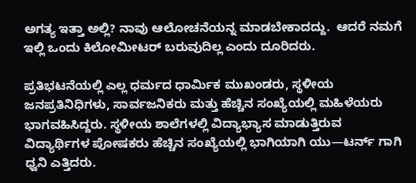ಅಗತ್ಯ ಇತ್ತಾ ಅಲ್ಲಿ? ನಾವು ಆಲೋಚನೆಯನ್ನ ಮಾಡಬೇಕಾದದ್ದು.  ಆದರೆ ನಮಗೆ ಇಲ್ಲಿ ಒಂದು ಕಿಲೋಮೀಟರ್ ಬರುವುದಿಲ್ಲ ಎಂದು ದೂರಿದರು.

ಪ್ರತಿಭಟನೆಯಲ್ಲಿ ಎಲ್ಲ ಧರ್ಮದ ಧಾರ್ಮಿಕ ಮುಖಂಡರು, ಸ್ಥಳೀಯ ಜನಪ್ರತಿನಿಧಿಗಳು, ಸಾರ್ವಜನಿಕರು ಮತ್ತು ಹೆಚ್ಚಿನ ಸಂಖ್ಯೆಯಲ್ಲಿ ಮಹಿಳೆಯರು ಭಾಗವಹಿಸಿದ್ದರು. ಸ್ಥಳೀಯ ಶಾಲೆಗಳಲ್ಲಿ ವಿದ್ಯಾಭ್ಯಾಸ ಮಾಡುತ್ತಿರುವ ವಿದ್ಯಾರ್ಥಿಗಳ ಪೋಷಕರು ಹೆಚ್ಚಿನ ಸಂಖ್ಯೆಯಲ್ಲಿ ಭಾಗಿಯಾಗಿ ಯು—ಟರ್ನ್ ಗಾಗಿ ಧ್ವನಿ ಎತ್ತಿದರು.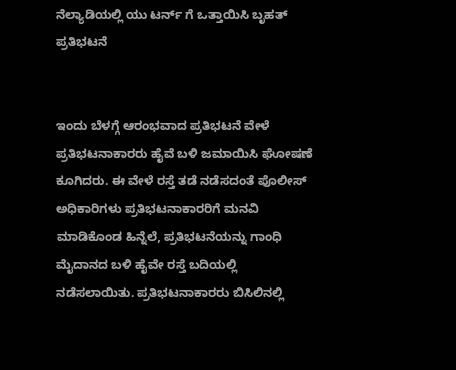ನೆಲ್ಯಾಡಿಯಲ್ಲಿ ಯು ಟರ್ನ್ ಗೆ ಒತ್ತಾಯಿಸಿ ಬೃಹತ್ ಪ್ರತಿಭಟನೆ


ಇಂದು ಬೆಳಗ್ಗೆ ಆರಂಭವಾದ ಪ್ರತಿಭಟನೆ ವೇಳೆ ಪ್ರತಿಭಟನಾಕಾರರು ಹೈವೆ ಬಳಿ ಜಮಾಯಿಸಿ ಘೋಷಣೆ ಕೂಗಿದರು. ಈ ವೇಳೆ ರಸ್ತೆ ತಡೆ ನಡೆಸದಂತೆ ಪೊಲೀಸ್ ಅಧಿಕಾರಿಗಳು ಪ್ರತಿಭಟನಾಕಾರರಿಗೆ ಮನವಿ ಮಾಡಿಕೊಂಡ ಹಿನ್ನೆಲೆ, ಪ್ರತಿಭಟನೆಯನ್ನು ಗಾಂಧಿ ಮೈದಾನದ ಬಳಿ ಹೈವೇ ರಸ್ತೆ ಬದಿಯಲ್ಲಿ  ನಡೆಸಲಾಯಿತು. ಪ್ರತಿಭಟನಾಕಾರರು ಬಿಸಿಲಿನಲ್ಲಿ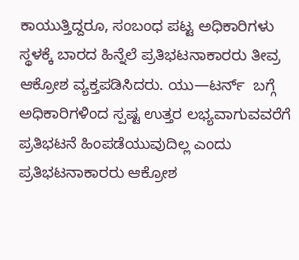ಕಾಯುತ್ತಿದ್ದರೂ, ಸಂಬಂಧ ಪಟ್ಟ ಅಧಿಕಾರಿಗಳು ಸ್ಥಳಕ್ಕೆ ಬಾರದ ಹಿನ್ನೆಲೆ ಪ್ರತಿಭಟನಾಕಾರರು ತೀವ್ರ ಆಕ್ರೋಶ ವ್ಯಕ್ತಪಡಿಸಿದರು. ಯು—ಟರ್ನ್  ಬಗ್ಗೆ ಅಧಿಕಾರಿಗಳಿಂದ ಸ್ಪಷ್ಟ ಉತ್ತರ ಲಭ್ಯವಾಗುವವರೆಗೆ ಪ್ರತಿಭಟನೆ ಹಿಂಪಡೆಯುವುದಿಲ್ಲ ಎಂದು ಪ್ರತಿಭಟನಾಕಾರರು ಆಕ್ರೋಶ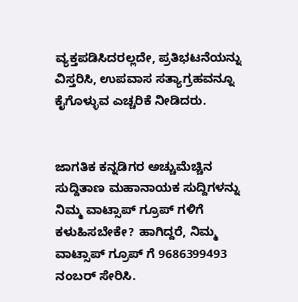ವ್ಯಕ್ತಪಡಿಸಿದರಲ್ಲದೇ, ಪ್ರತಿಭಟನೆಯನ್ನು ವಿಸ್ತರಿಸಿ, ಉಪವಾಸ ಸತ್ಯಾಗ್ರಹವನ್ನೂ ಕೈಗೊಳ್ಳುವ ಎಚ್ಚರಿಕೆ ನೀಡಿದರು.


ಜಾಗತಿಕ ಕನ್ನಡಿಗರ ಅಚ್ಚುಮೆಚ್ಚಿನ ಸುದ್ದಿತಾಣ ಮಹಾನಾಯಕ ಸುದ್ದಿಗಳನ್ನು ನಿಮ್ಮ ವಾಟ್ಸಾಪ್ ಗ್ರೂಪ್ ಗಳಿಗೆ ಕಳುಹಿಸಬೇಕೇ? ಹಾಗಿದ್ದರೆ, ನಿಮ್ಮ ವಾಟ್ಸಾಪ್ ಗ್ರೂಪ್ ಗೆ 9686399493 ನಂಬರ್ ಸೇರಿಸಿ.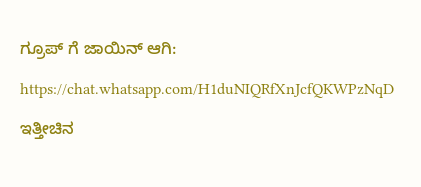ಗ್ರೂಪ್ ಗೆ ಜಾಯಿನ್ ಆಗಿ:

https://chat.whatsapp.com/H1duNIQRfXnJcfQKWPzNqD

ಇತ್ತೀಚಿನ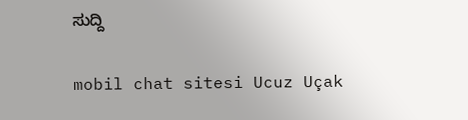ಸುದ್ದಿ

mobil chat sitesi Ucuz Uçak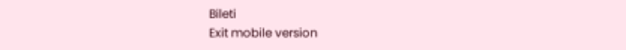Bileti
Exit mobile version